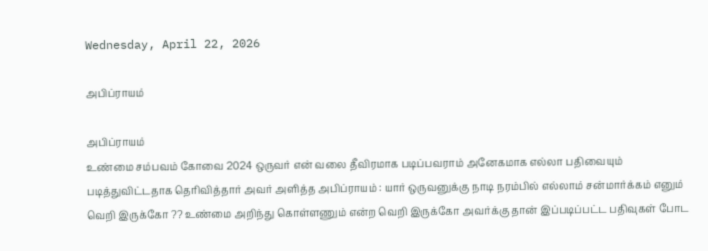Wednesday, April 22, 2026

அபிப்ராயம்

அபிப்ராயம்
உண்மை சம்பவம் கோவை 2024 ஒருவர் என் வலை தீவிரமாக படிப்பவராம் அனேகமாக எல்லா பதிவையும் படித்துவிட்டதாக தெரிவித்தார் அவர் அளித்த அபிப்ராயம் : யார் ஒருவனுக்கு நாடி நரம்பில் எல்லாம் சன்மார்க்கம் எனும் வெறி இருக்கோ ?? உண்மை அறிந்து கொள்ளணும் என்ற வெறி இருக்கோ அவர்க்கு தான் இப்படிப்பட்ட பதிவுகள் போட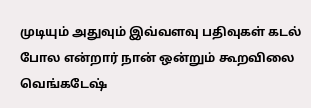முடியும் அதுவும் இவ்வளவு பதிவுகள் கடல் போல என்றார் நான் ஒன்றும் கூறவிலை வெங்கடேஷ்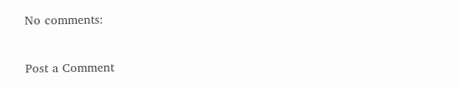No comments:

Post a Comment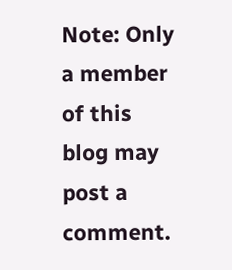Note: Only a member of this blog may post a comment.